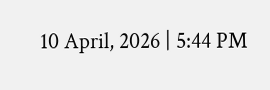10 April, 2026 | 5:44 PM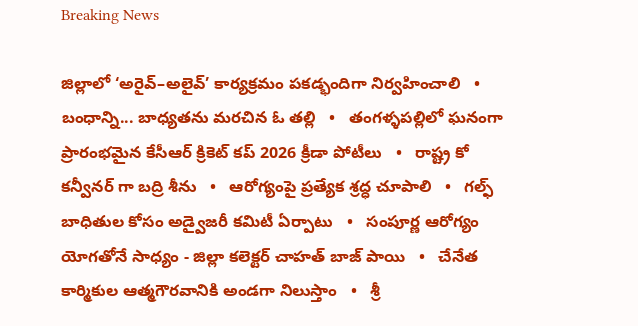Breaking News

జిల్లాలో ‘అరైవ్–అలైవ్’ కార్యక్రమం పకడ్భందిగా నిర్వహించాలి   •   బంధాన్ని... బాధ్యతను మరచిన ఓ తల్లి   •   తంగళ్ళపల్లిలో ఘనంగా ప్రారంభమైన కేసీఆర్ క్రికెట్ కప్ 2026 క్రీడా పోటీలు   •   రాష్ట్ర కో కన్వీనర్ గా బద్రి శీను   •   ఆరోగ్యంపై ప్రత్యేక శ్రద్ధ చూపాలి   •   గల్ఫ్ బాధితుల కోసం అడ్వైజరీ కమిటీ ఏర్పాటు   •   సంపూర్ణ ఆరోగ్యం యోగతోనే సాధ్యం - జిల్లా కలెక్టర్ చాహత్ బాజ్ పాయి   •   చేనేత కార్మికుల ఆత్మగౌరవానికి అండగా నిలుస్తాం   •   శ్రీ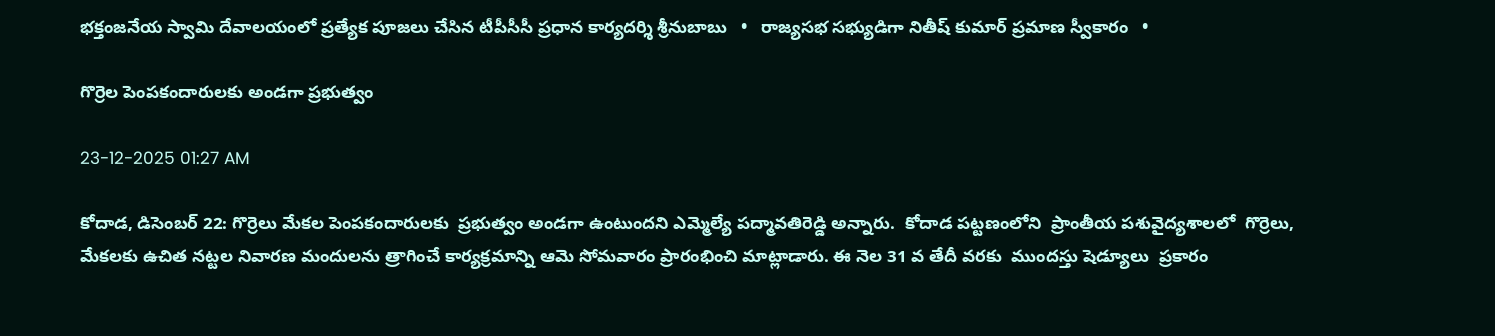భక్తంజనేయ స్వామి దేవాలయంలో ప్రత్యేక పూజలు చేసిన టీపీసీసీ ప్రధాన కార్యదర్శి శ్రీనుబాబు   •   రాజ్యసభ సభ్యుడిగా నితీష్ కుమార్ ప్రమాణ స్వీకారం   •

గొర్రెల పెంపకందారులకు అండగా ప్రభుత్వం

23-12-2025 01:27 AM

కోదాడ, డిసెంబర్ 22: గొర్రెలు మేకల పెంపకందారులకు  ప్రభుత్వం అండగా ఉంటుందని ఎమ్మెల్యే పద్మావతిరెడ్డి అన్నారు.  కోదాడ పట్టణంలోని  ప్రాంతీయ పశువైద్యశాలలో  గొర్రెలు, మేకలకు ఉచిత నట్టల నివారణ మందులను త్రాగించే కార్యక్రమాన్ని ఆమె సోమవారం ప్రారంభించి మాట్లాడారు. ఈ నెల 31 వ తేదీ వరకు  ముందస్తు షెడ్యూలు  ప్రకారం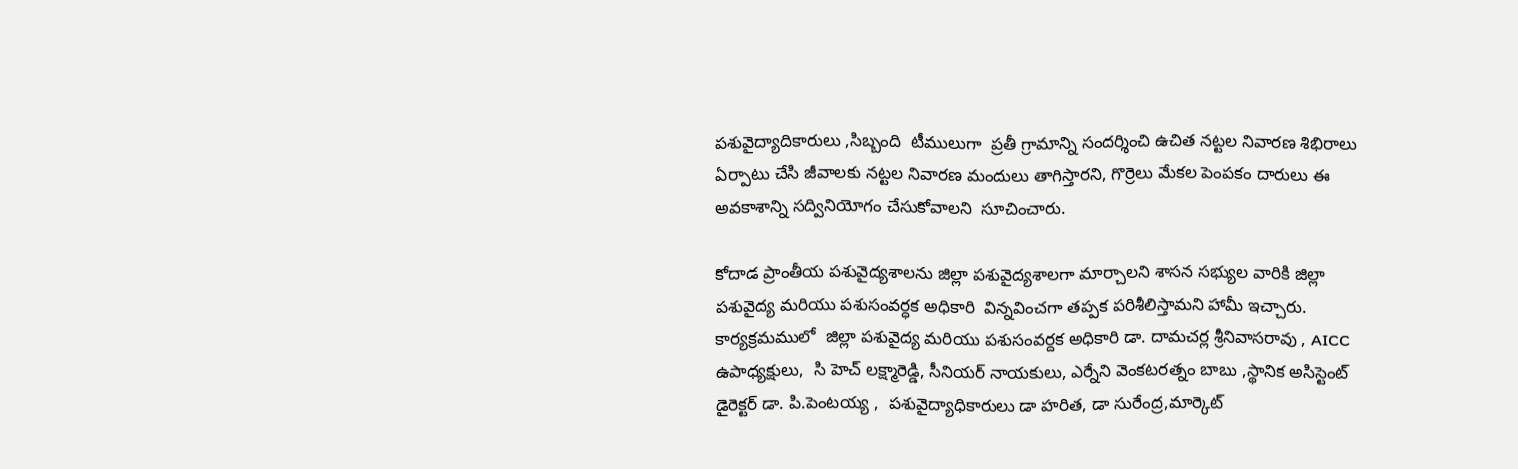పశువైద్యాదికారులు ,సిబ్బంది  టీములుగా  ప్రతీ గ్రామాన్ని సందర్శించి ఉచిత నట్టల నివారణ శిభిరాలు ఏర్పాటు చేసి జీవాలకు నట్టల నివారణ మందులు తాగిస్తారని, గొర్రెలు మేకల పెంపకం దారులు ఈ అవకాశాన్ని సద్వినియోగం చేసుకోవాలని  సూచించారు.

కోదాడ ప్రాంతీయ పశువైద్యశాలను జిల్లా పశువైద్యశాలగా మార్చాలని శాసన సభ్యుల వారికి జిల్లా పశువైద్య మరియు పశుసంవర్ధక అధికారి  విన్నవించగా తప్పక పరిశీలిస్తామని హామీ ఇచ్చారు. కార్యక్రమములో  జిల్లా పశువైద్య మరియు పశుసంవర్దక అధికారి డా. దామచర్ల శ్రీనివాసరావు , AICC ఉపాధ్యక్షులు,  సి హెచ్ లక్ష్మారెడ్డి, సీనియర్ నాయకులు, ఎర్నేని వెంకటరత్నం బాబు ,స్థానిక అసిస్టెంట్  డైరెక్టర్ డా. పి.పెంటయ్య ,  పశువైద్యాధికారులు డా హరిత, డా సురేంద్ర,మార్కెట్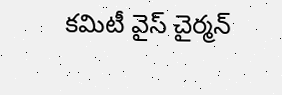కమిటీ వైస్ చైర్మన్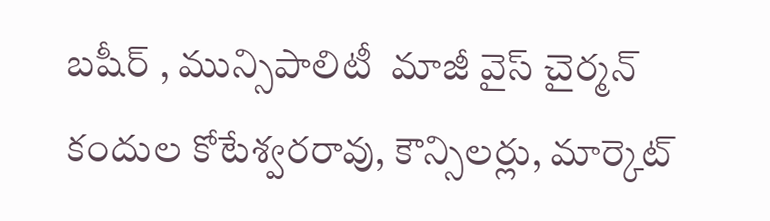బషీర్ , మున్సిపాలిటీ  మాజీ వైస్ చైర్మన్ కందుల కోటేశ్వరరావు, కౌన్సిలర్లు, మార్కెట్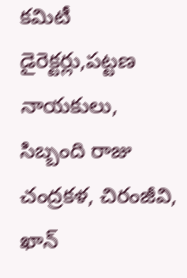కమిటీ డైరెక్టర్లు,పట్టణ నాయకులు, సిబ్బంది రాజు చంద్రకళ, చిరంజీవి, ఖాన్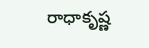రాధాకృష్ణ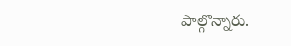పాల్గొన్నారు.